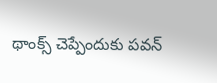థాంక్స్ చెప్పేందుకు పవన్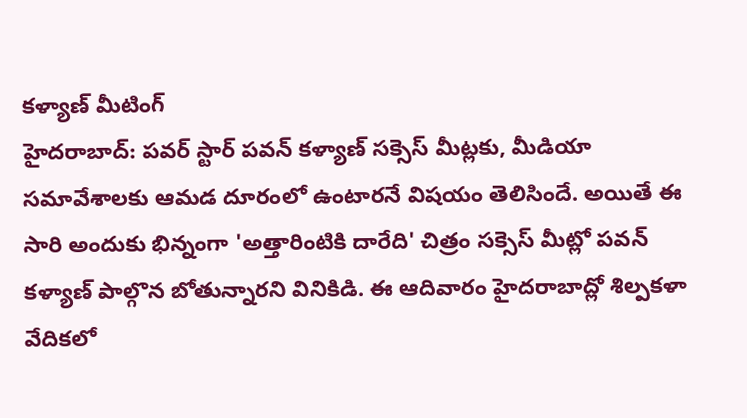కళ్యాణ్ మీటింగ్
హైదరాబాద్: పవర్ స్టార్ పవన్ కళ్యాణ్ సక్సెస్ మీట్లకు, మీడియా సమావేశాలకు ఆమడ దూరంలో ఉంటారనే విషయం తెలిసిందే. అయితే ఈ సారి అందుకు భిన్నంగా 'అత్తారింటికి దారేది' చిత్రం సక్సెస్ మీట్లో పవన్ కళ్యాణ్ పాల్గొన బోతున్నారని వినికిడి. ఈ ఆదివారం హైదరాబాద్లో శిల్పకళా వేదికలో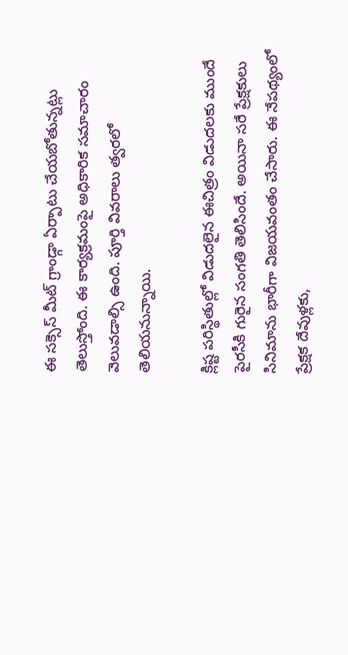ఈ సక్సెస్ మీట్ గ్రాండ్గా ఏర్పాటు చేయబోతున్నట్లు తెలుస్తోంది. ఈ కార్యక్రమంపై అధికారిక సమాచారం వెలువడాల్సి ఉంది. పూర్తి వివరాలు త్వరలో తెలియనున్నాయి.

క్లిష్ట పరిస్థితుల్లో విడుదలైన ఈచిత్రం విడుదలకు ముందే పైరసీకి గురైన సంగతి తెలిసిందే. అయినా సరే ప్రేక్షకులు సినిమాను భారీగా విజయవంతం చేసారు. ఈ నేపథ్యంలో ప్రేక్షక దేవుళ్లకు,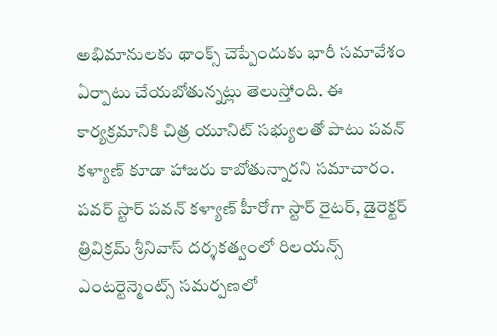అభిమానులకు థాంక్స్ చెప్పేందుకు భారీ సమావేశం ఏర్పాటు చేయబోతున్నట్లు తెలుస్తోంది. ఈ కార్యక్రమానికి చిత్ర యూనిట్ సభ్యులతో పాటు పవన్ కళ్యాణ్ కూడా హాజరు కాబోతున్నారని సమాచారం.
పవర్ స్టార్ పవన్ కళ్యాణ్ హీరోగా స్టార్ రైటర్, డైరెక్టర్ త్రివిక్రమ్ శ్రీనివాస్ దర్శకత్వంలో రిలయన్స్ ఎంటర్టెన్మెంట్స్ సమర్పణలో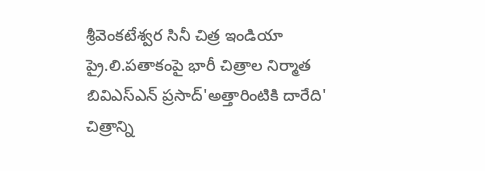శ్రీవెంకటేశ్వర సినీ చిత్ర ఇండియా ప్రై.లి.పతాకంపై భారీ చిత్రాల నిర్మాత బివిఎస్ఎన్ ప్రసాద్'అత్తారింటికి దారేది' చిత్రాన్ని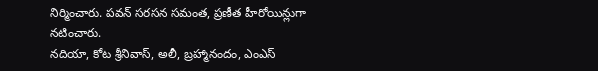నిర్మించారు. పవన్ సరసన సమంత, ప్రణీత హీరోయిన్లుగా నటించారు.
నదియా, కోట శ్రీనివాస్, అలీ, బ్రహ్మానందం, ఎంఎస్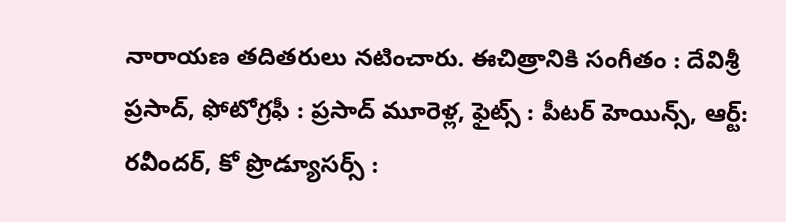నారాయణ తదితరులు నటించారు. ఈచిత్రానికి సంగీతం : దేవిశ్రీ ప్రసాద్, ఫోటోగ్రఫీ : ప్రసాద్ మూరెళ్ల, ఫైట్స్ : పీటర్ హెయిన్స్, ఆర్ట్: రవీందర్, కో ప్రొడ్యూసర్స్ :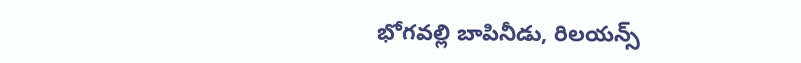భోగవల్లి బాపినీడు, రిలయన్స్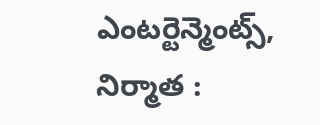ఎంటర్టెన్మెంట్స్, నిర్మాత :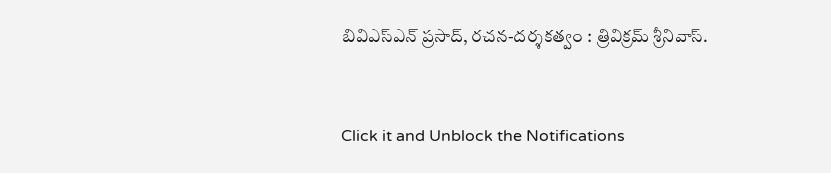బివిఎస్ఎన్ ప్రసాద్, రచన-దర్శకత్వం : త్రివిక్రమ్ శ్రీనివాస్.


Click it and Unblock the Notifications